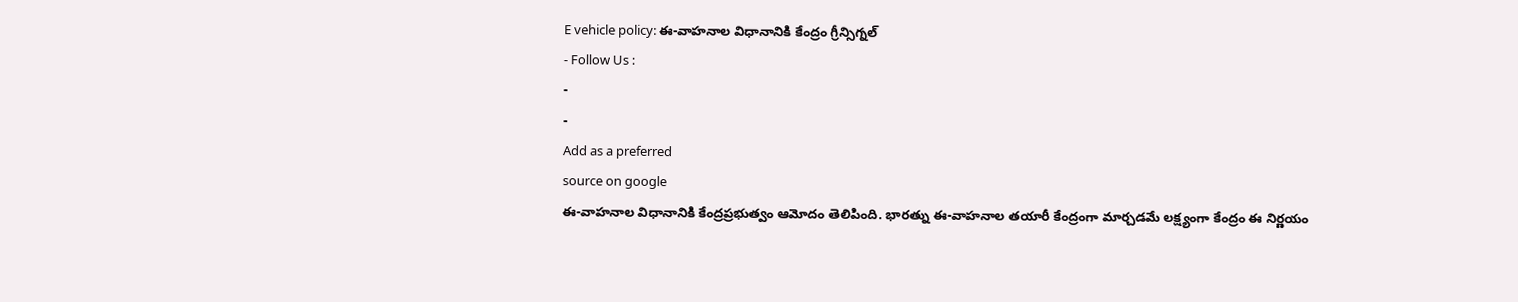E vehicle policy: ఈ-వాహనాల విధానానికి కేంద్రం గ్రీన్సిగ్నల్
- Follow Us :
-
-
Add as a preferred
source on google
ఈ-వాహనాల విధానానికి కేంద్రప్రభుత్వం ఆమోదం తెలిపింది. భారత్ను ఈ-వాహనాల తయారీ కేంద్రంగా మార్చడమే లక్ష్యంగా కేంద్రం ఈ నిర్ణయం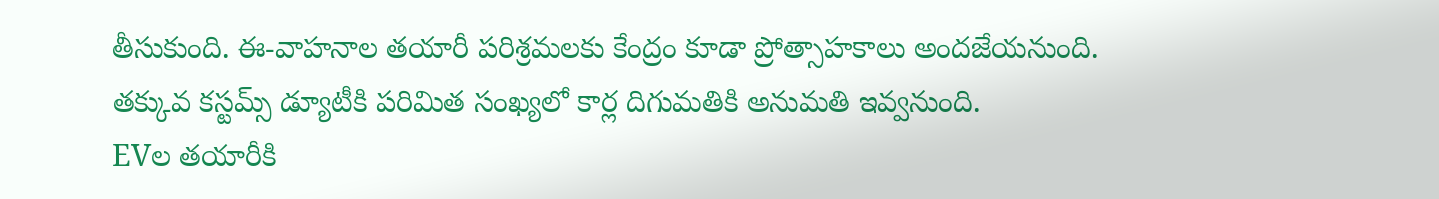తీసుకుంది. ఈ-వాహనాల తయారీ పరిశ్రమలకు కేంద్రం కూడా ప్రోత్సాహకాలు అందజేయనుంది. తక్కువ కస్టమ్స్ డ్యూటీకి పరిమిత సంఖ్యలో కార్ల దిగుమతికి అనుమతి ఇవ్వనుంది.
EVల తయారీకి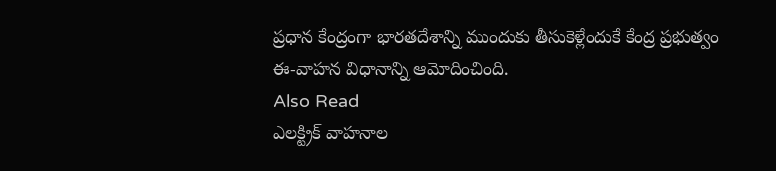ప్రధాన కేంద్రంగా భారతదేశాన్ని ముందుకు తీసుకెళ్లేందుకే కేంద్ర ప్రభుత్వం ఈ-వాహన విధానాన్ని ఆమోదించింది.
Also Read
ఎలక్ట్రిక్ వాహనాల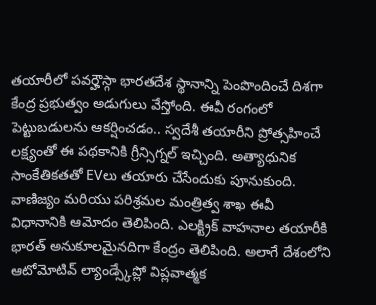తయారీలో పవర్హౌస్గా భారతదేశ స్థానాన్ని పెంపొందించే దిశగా కేంద్ర ప్రభుత్వం అడుగులు వేస్తోంది. ఈవీ రంగంలో పెట్టుబడులను ఆకర్షించడం.. స్వదేశీ తయారీని ప్రోత్సహించే లక్ష్యంతో ఈ పథకానికి గ్రీన్సిగ్నల్ ఇచ్చింది. అత్యాధునిక సాంకేతికతతో EVలు తయారు చేసేందుకు పూనుకుంది.
వాణిజ్యం మరియు పరిశ్రమల మంత్రిత్వ శాఖ ఈవీ విధానానికి ఆమోదం తెలిపింది. ఎలక్ట్రిక్ వాహనాల తయారీకి భారత్ అనుకూలమైనదిగా కేంద్రం తెలిపింది. అలాగే దేశంలోని ఆటోమోటివ్ ల్యాండ్స్కేప్లో విప్లవాత్మక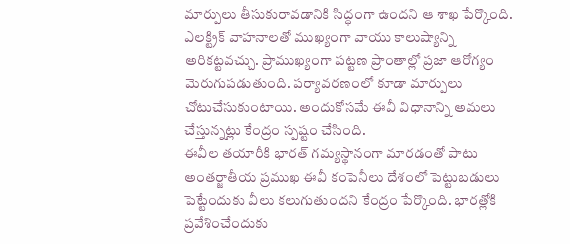మార్పులు తీసుకురావడానికి సిద్ధంగా ఉందని ఆ శాఖ పేర్కొంది.
ఎలక్ట్రిక్ వాహనాలతో ముఖ్యంగా వాయు కాలుష్యాన్ని అరికట్టవచ్చు. ప్రాముఖ్యంగా పట్టణ ప్రాంతాల్లో ప్రజా ఆరోగ్యం మెరుగుపడుతుంది. పర్యావరణంలో కూడా మార్పులు చోటుచేసుకుంటాయి. అందుకోసమే ఈవీ విధానాన్ని అమలు చేస్తున్నట్లు కేంద్రం స్పష్టం చేసింది.
ఈవీల తయారీకి భారత్ గమ్యస్థానంగా మారడంతో పాటు అంతర్జాతీయ ప్రముఖ ఈవీ కంపెనీలు దేశంలో పెట్టుబడులు పెట్టేందుకు వీలు కలుగుతుందని కేంద్రం పేర్కొంది. భారత్లోకి ప్రవేశించేందుకు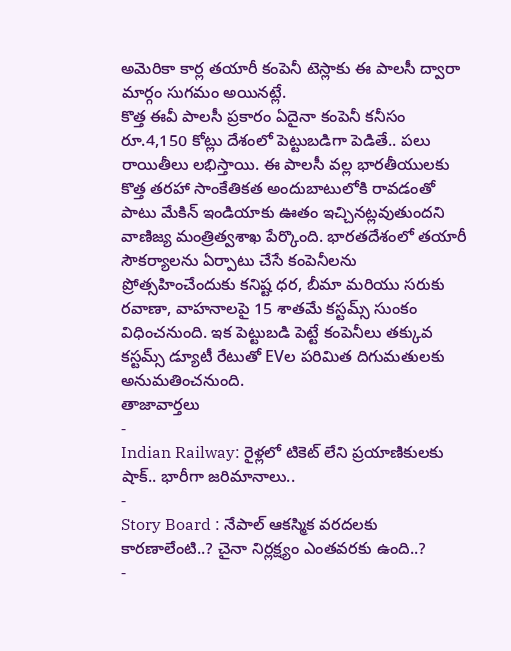అమెరికా కార్ల తయారీ కంపెనీ టెస్లాకు ఈ పాలసీ ద్వారా మార్గం సుగమం అయినట్లే.
కొత్త ఈవీ పాలసీ ప్రకారం ఏదైనా కంపెనీ కనీసం రూ.4,150 కోట్లు దేశంలో పెట్టుబడిగా పెడితే.. పలు రాయితీలు లభిస్తాయి. ఈ పాలసీ వల్ల భారతీయులకు కొత్త తరహా సాంకేతికత అందుబాటులోకి రావడంతో పాటు మేకిన్ ఇండియాకు ఊతం ఇచ్చినట్లవుతుందని వాణిజ్య మంత్రిత్వశాఖ పేర్కొంది. భారతదేశంలో తయారీ సౌకర్యాలను ఏర్పాటు చేసే కంపెనీలను ప్రోత్సహించేందుకు కనిష్ట ధర, బీమా మరియు సరుకు రవాణా, వాహనాలపై 15 శాతమే కస్టమ్స్ సుంకం విధించనుంది. ఇక పెట్టుబడి పెట్టే కంపెనీలు తక్కువ కస్టమ్స్ డ్యూటీ రేటుతో EVల పరిమిత దిగుమతులకు అనుమతించనుంది.
తాజావార్తలు
-
Indian Railway: రైళ్లలో టికెట్ లేని ప్రయాణికులకు షాక్.. భారీగా జరిమానాలు..
-
Story Board : నేపాల్ ఆకస్మిక వరదలకు కారణాలేంటి..? చైనా నిర్లక్ష్యం ఎంతవరకు ఉంది..?
-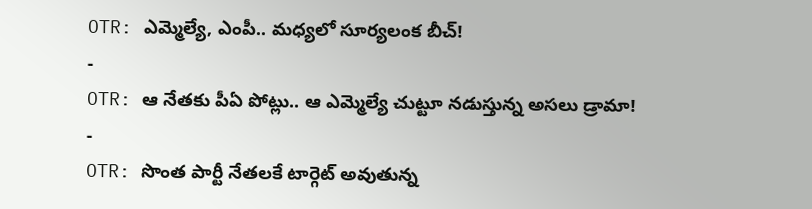OTR: ఎమ్మెల్యే, ఎంపీ.. మధ్యలో సూర్యలంక బీచ్!
-
OTR: ఆ నేతకు పీఏ పోట్లు.. ఆ ఎమ్మెల్యే చుట్టూ నడుస్తున్న అసలు డ్రామా!
-
OTR: సొంత పార్టీ నేతలకే టార్గెట్ అవుతున్న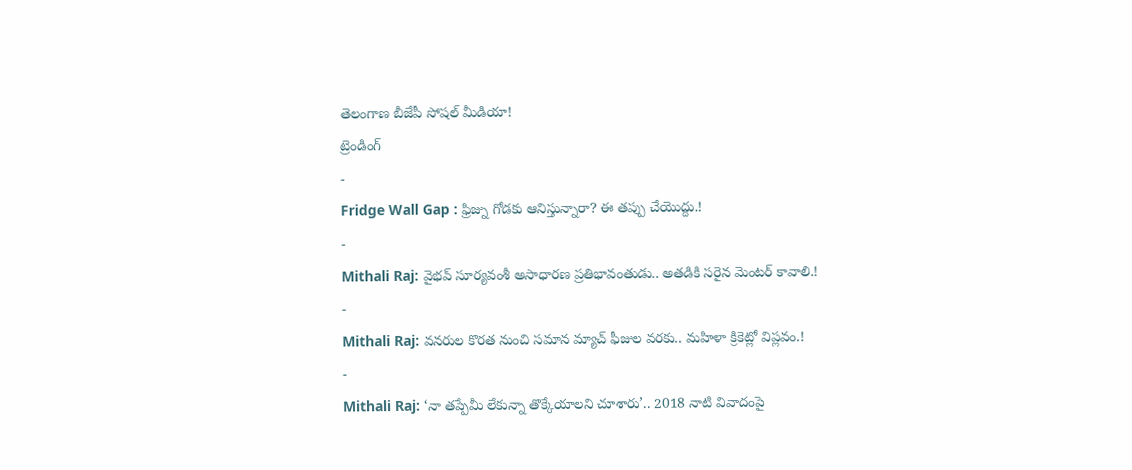తెలంగాణ బీజేపీ సోషల్ మీడియా!
ట్రెండింగ్
-
Fridge Wall Gap : ఫ్రిజ్ను గోడకు ఆనిస్తున్నారా? ఈ తప్పు చేయొద్దు.!
-
Mithali Raj: వైభవ్ సూర్యవంశీ అసాధారణ ప్రతిభావంతుడు.. అతడికి సరైన మెంటర్ కావాలి.!
-
Mithali Raj: వనరుల కొరత నుంచి సమాన మ్యాచ్ ఫీజుల వరకు.. మహిళా క్రికెట్లో విప్లవం.!
-
Mithali Raj: ‘నా తప్పేమీ లేకున్నా తొక్కేయాలని చూశారు’.. 2018 నాటి వివాదంపై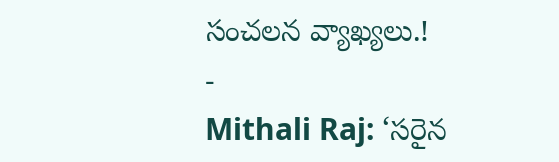సంచలన వ్యాఖ్యలు.!
-
Mithali Raj: ‘సరైన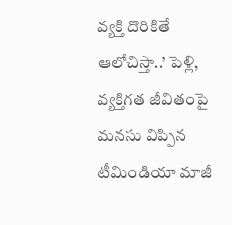వ్యక్తి దొరికితే ఆలోచిస్తా..’ పెళ్లి, వ్యక్తిగత జీవితంపై మనసు విప్పిన టీమిండియా మాజీ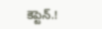కెప్టెన్.!